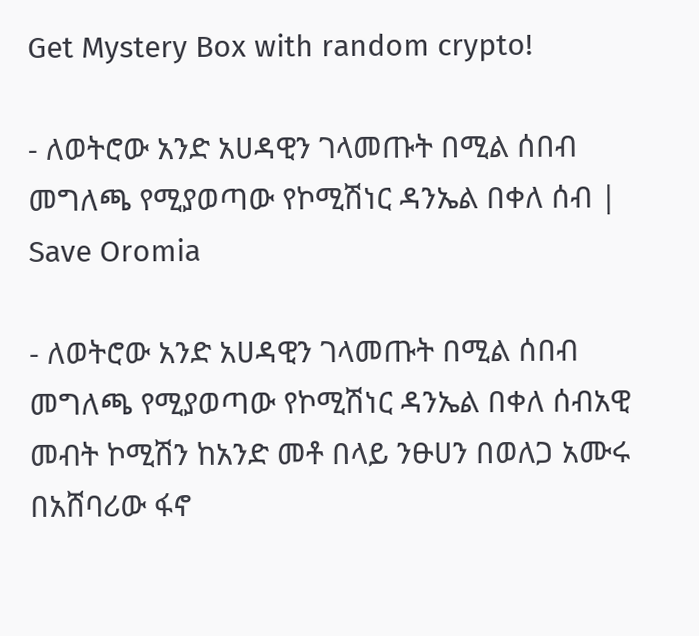Get Mystery Box with random crypto!

- ለወትሮው አንድ አሀዳዊን ገላመጡት በሚል ሰበብ መግለጫ የሚያወጣው የኮሚሽነር ዳንኤል በቀለ ሰብ | Save Oromia

- ለወትሮው አንድ አሀዳዊን ገላመጡት በሚል ሰበብ መግለጫ የሚያወጣው የኮሚሽነር ዳንኤል በቀለ ሰብአዊ መብት ኮሚሽን ከአንድ መቶ በላይ ንፁሀን በወለጋ አሙሩ በአሸባሪው ፋኖ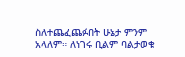ስለተጨፈጨፉበት ሁኔታ ምንም አላለም። ለነገሩ ቢልም ባልታወቁ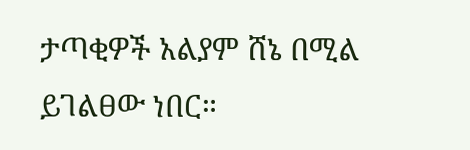ታጣቂዎች አልያም ሸኔ በሚል ይገልፀው ነበር።